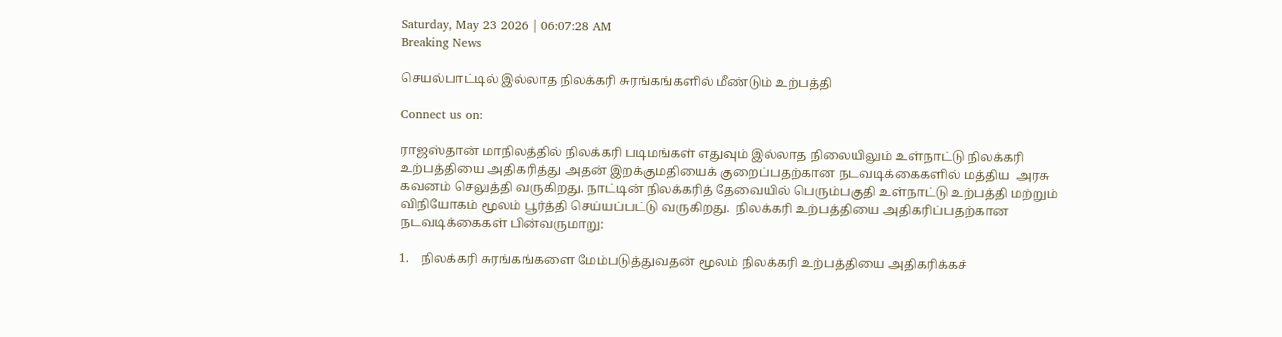Saturday, May 23 2026 | 06:07:28 AM
Breaking News

செயல்பாட்டில் இல்லாத நிலக்கரி சுரங்கங்களில் மீண்டும் உற்பத்தி

Connect us on:

ராஜஸ்தான் மாநிலத்தில் நிலக்கரி படிமங்கள் எதுவும் இல்லாத நிலையிலும் உள்நாட்டு நிலக்கரி உற்பத்தியை அதிகரித்து அதன் இறக்குமதியைக் குறைப்பதற்கான நடவடிக்கைகளில் மத்திய  அரசு கவனம் செலுத்தி வருகிறது. நாட்டின் நிலக்கரித் தேவையில் பெரும்பகுதி உள்நாட்டு உற்பத்தி மற்றும் விநியோகம் மூலம் பூர்த்தி செய்யப்பட்டு வருகிறது.  நிலக்கரி உற்பத்தியை அதிகரிப்பதற்கான நடவடிக்கைகள் பின்வருமாறு:

1.    நிலக்கரி சுரங்கங்களை மேம்படுத்துவதன் மூலம் நிலக்கரி உற்பத்தியை அதிகரிக்கச்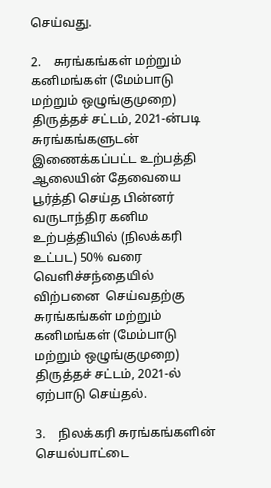செய்வது.

2.    சுரங்கங்கள் மற்றும் கனிமங்கள் (மேம்பாடு மற்றும் ஒழுங்குமுறை) திருத்தச் சட்டம், 2021-ன்படி சுரங்கங்களுடன் இணைக்கப்பட்ட உற்பத்தி ஆலையின் தேவையை பூர்த்தி செய்த பின்னர்  வருடாந்திர கனிம உற்பத்தியில் (நிலக்கரி உட்பட) 50% வரை வெளிச்சந்தையில் விற்பனை  செய்வதற்கு சுரங்கங்கள் மற்றும் கனிமங்கள் (மேம்பாடு மற்றும் ஒழுங்குமுறை) திருத்தச் சட்டம், 2021-ல் ஏற்பாடு செய்தல்.

3.    நிலக்கரி சுரங்கங்களின் செயல்பாட்டை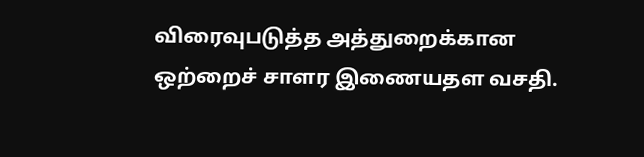விரைவுபடுத்த அத்துறைக்கான ஒற்றைச் சாளர இணையதள வசதி.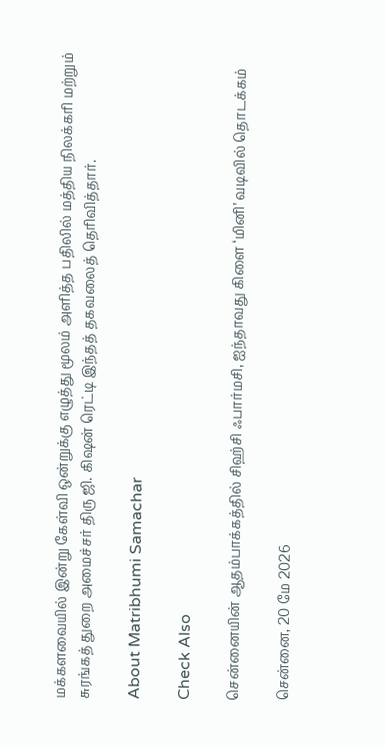மக்களவையில் இன்று கேள்வி ஒன்றுக்கு எழுத்து மூலம் அளித்த பதிலில் மத்திய நிலக்கரி மற்றும் சுரங்கத் துறை அமைச்சர் திரு ஜி. கிஷன் ரெட்டி இந்தத் தகவலைத் தெரிவித்தார்.

About Matribhumi Samachar

Check Also

சென்னையின் ஆதம்பாக்கத்தில் சிஹ்சி ஃபார்மசி, ஐந்தாவது கிளை ‘மினி’ வடிவில் தொடக்கம்

சென்னை, 20 மே 2026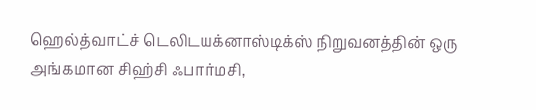ஹெல்த்வாட்ச் டெலிடயக்னாஸ்டிக்ஸ் நிறுவனத்தின் ஒரு அங்கமான சிஹ்சி ஃபார்மசி,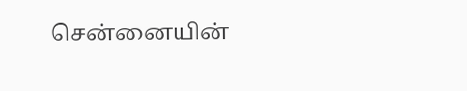சென்னையின்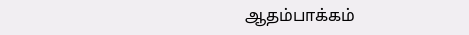ஆதம்பாக்கம்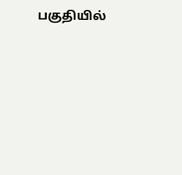பகுதியில்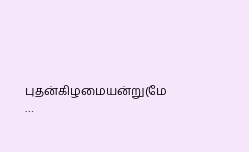புதன்கிழமையன்று(மே …